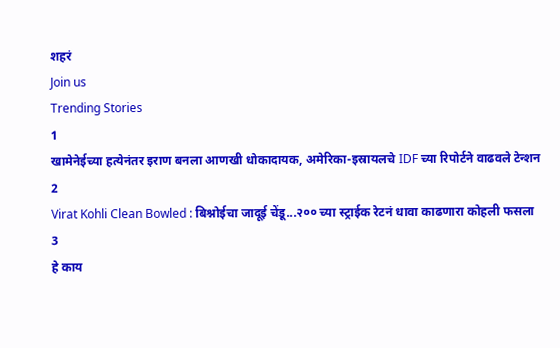शहरं
Join us
Trending Stories
1
खामेनेईच्या हत्येनंतर इराण बनला आणखी धोकादायक, अमेरिका-इस्रायलचे IDF च्या रिपोर्टने वाढवले टेन्शन
2
Virat Kohli Clean Bowled : बिश्नोईचा जादूई चेंडू...२०० च्या स्ट्राईक रेटनं धावा काढणारा कोहली फसला
3
हे काय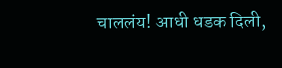चाललंय! आधी धडक दिली,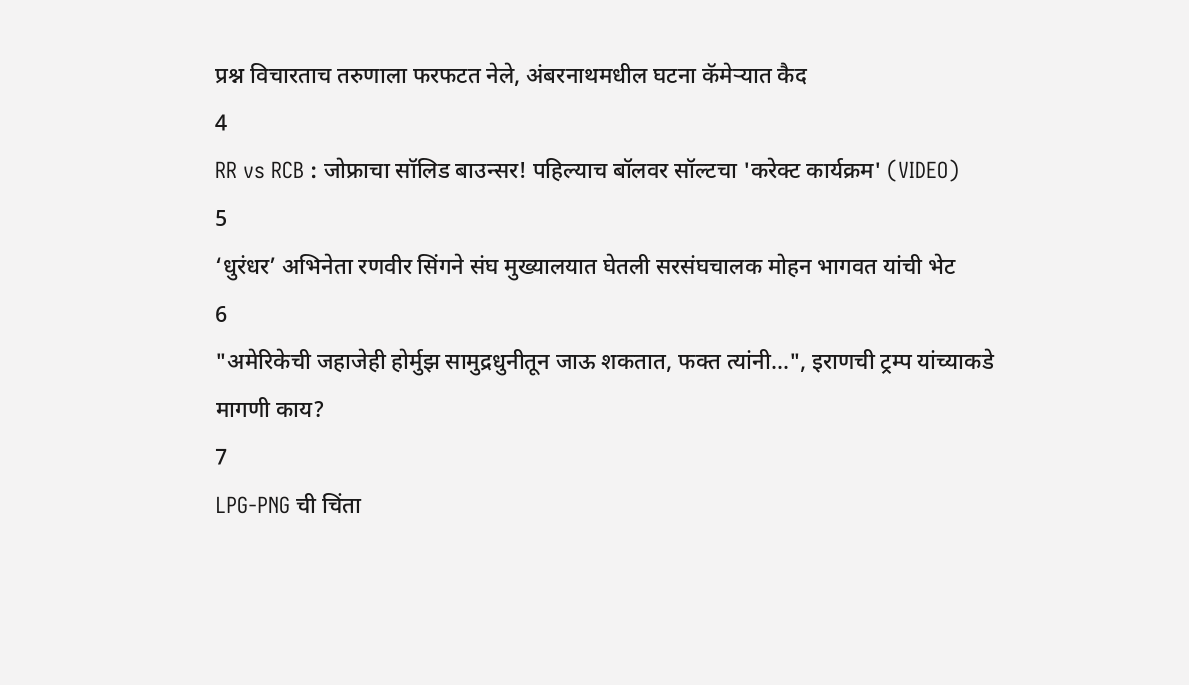प्रश्न विचारताच तरुणाला फरफटत नेले, अंबरनाथमधील घटना कॅमेऱ्यात कैद
4
RR vs RCB : जोफ्राचा सॉलिड बाउन्सर! पहिल्याच बॉलवर सॉल्टचा 'करेक्ट कार्यक्रम' (VIDEO)
5
‘धुरंधर’ अभिनेता रणवीर सिंगने संघ मुख्यालयात घेतली सरसंघचालक मोहन भागवत यांची भेट
6
"अमेरिकेची जहाजेही होर्मुझ सामुद्रधुनीतून जाऊ शकतात, फक्त त्यांनी...", इराणची ट्रम्प यांच्याकडे मागणी काय?
7
LPG-PNG ची चिंता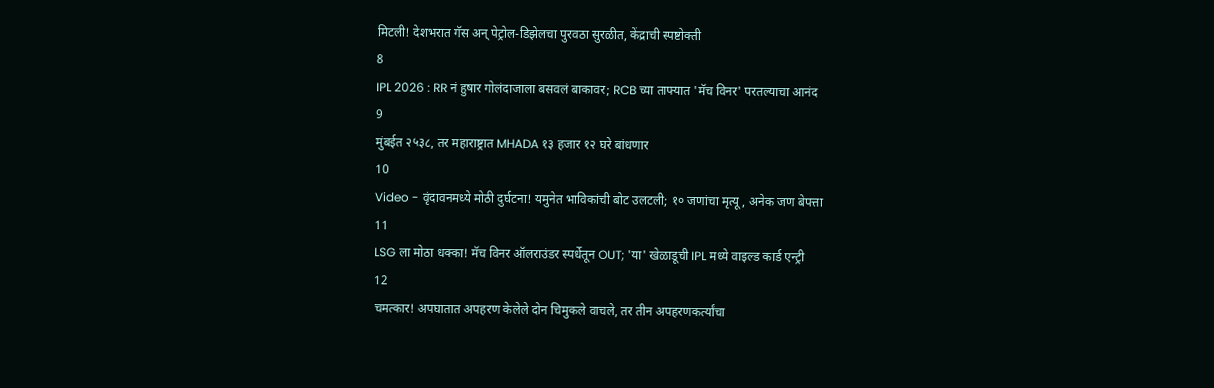मिटली! देशभरात गॅस अन् पेट्रोल-डिझेलचा पुरवठा सुरळीत, केंद्राची स्पष्टोक्ती
8
IPL 2026 : RR नं हुषार गोलंदाजाला बसवलं बाकावर; RCB च्या ताफ्यात 'मॅच विनर' परतल्याचा आनंद
9
मुंबईत २५३८, तर महाराष्ट्रात MHADA १३ हजार १२ घरे बांधणार
10
Video - वृंदावनमध्ये मोठी दुर्घटना! यमुनेत भाविकांची बोट उलटली; १० जणांचा मृत्यू, अनेक जण बेपत्ता
11
LSG ला मोठा धक्का! मॅच विनर ऑलराउंडर स्पर्धेतून OUT; 'या' खेळाडूची IPL मध्ये वाइल्ड कार्ड एन्ट्री
12
चमत्कार! अपघातात अपहरण केलेले दोन चिमुकले वाचले, तर तीन अपहरणकर्त्यांचा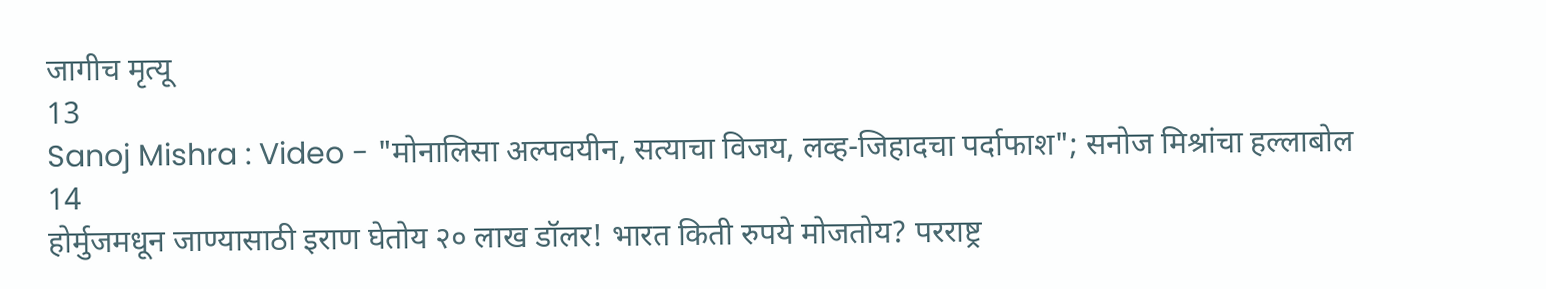जागीच मृत्यू
13
Sanoj Mishra : Video - "मोनालिसा अल्पवयीन, सत्याचा विजय, लव्ह-जिहादचा पर्दाफाश"; सनोज मिश्रांचा हल्लाबोल
14
होर्मुजमधून जाण्यासाठी इराण घेतोय २० लाख डॉलर! भारत किती रुपये मोजतोय? परराष्ट्र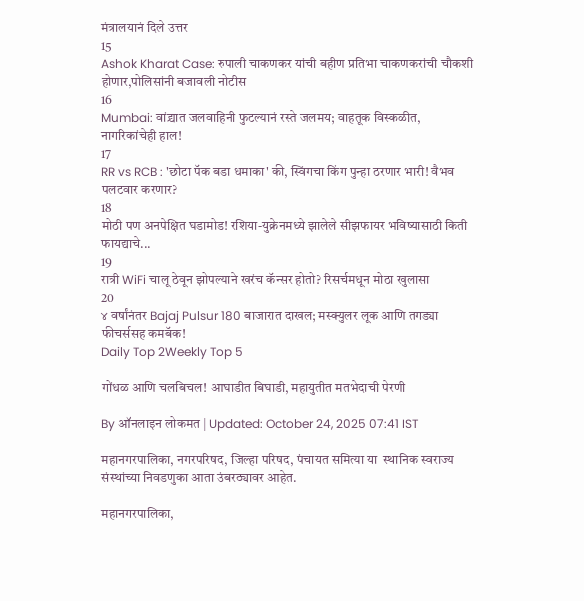मंत्रालयानं दिले उत्तर
15
Ashok Kharat Case: रुपाली चाकणकर यांची बहीण प्रतिभा चाकणकरांची चौकशी होणार,पोलिसांनी बजावली नोटीस
16
Mumbai: वांद्र्यात जलवाहिनी फुटल्यानं रस्ते जलमय; वाहतूक विस्कळीत, नागरिकांचेही हाल!
17
RR vs RCB : 'छोटा पॅक बडा धमाका' की, स्विंगचा किंग पुन्हा ठरणार भारी! वैभव पलटवार करणार?
18
मोठी पण अनपेक्षित घडामोड! रशिया-युक्रेनमध्ये झालेले सीझफायर भविष्यासाठी किती फायद्याचे...
19
रात्री WiFi चालू ठेवून झोपल्याने खरंच कॅन्सर होतो? रिसर्चमधून मोठा खुलासा
20
४ वर्षांनंतर Bajaj Pulsur 180 बाजारात दाखल; मस्क्युलर लूक आणि तगड्या फीचर्ससह कमबॅक!
Daily Top 2Weekly Top 5

गोंधळ आणि चलबिचल! आघाडीत बिघाडी, महायुतीत मतभेदाची पेरणी

By ऑनलाइन लोकमत | Updated: October 24, 2025 07:41 IST

महानगरपालिका, नगरपरिषद, जिल्हा परिषद, पंचायत समित्या या  स्थानिक स्वराज्य संस्थांच्या निवडणुका आता उंबरठ्यावर आहेत.

महानगरपालिका,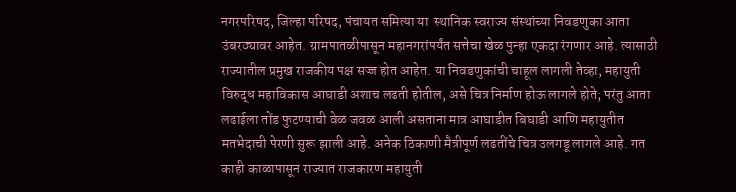नगरपरिषद, जिल्हा परिषद, पंचायत समित्या या  स्थानिक स्वराज्य संस्थांच्या निवडणुका आता उंबरठ्यावर आहेत. ग्रामपातळीपासून महानगरांपर्यंत सत्तेचा खेळ पुन्हा एकदा रंगणार आहे. त्यासाठी राज्यातील प्रमुख राजकीय पक्ष सज्ज होत आहेत. या निवडणुकांची चाहूल लागली तेव्हा, महायुती विरुद्ध महाविकास आघाडी अशाच लढती होतील, असे चित्र निर्माण होऊ लागले होते; परंतु आता लढाईला तोंड फुटण्याची वेळ जवळ आली असताना मात्र आघाडीत बिघाडी आणि महायुतीत मतभेदाची पेरणी सुरू झाली आहे. अनेक ठिकाणी मैत्रीपूर्ण लढतींचे चित्र उलगडू लागले आहे. गत काही काळापासून राज्यात राजकारण महायुती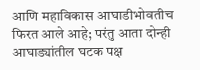आणि महाविकास आघाडीभोवतीच फिरत आले आहे; परंतु आता दोन्ही आघाड्यांतील घटक पक्ष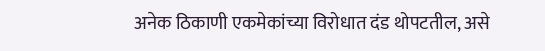अनेक ठिकाणी एकमेकांच्या विरोधात दंड थोपटतील, असे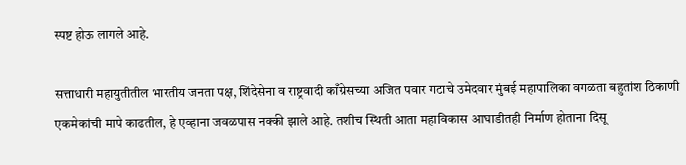स्पष्ट होऊ लागले आहे.

सत्ताधारी महायुतीतील भारतीय जनता पक्ष, शिंदेसेना व राष्ट्रवादी काँग्रेसच्या अजित पवार गटाचे उमेदवार मुंबई महापालिका वगळता बहुतांश ठिकाणी एकमेकांची मापे काढतील, हे एव्हाना जवळपास नक्की झाले आहे. तशीच स्थिती आता महाविकास आघाडीतही निर्माण होताना दिसू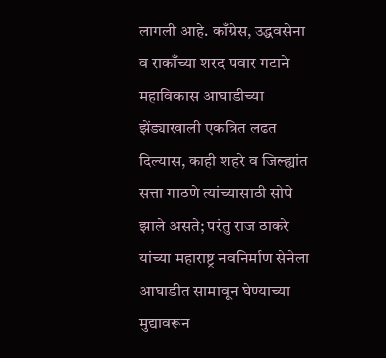लागली आहे. काँग्रेस, उद्धवसेना व राकाँच्या शरद पवार गटाने महाविकास आघाडीच्या झेंड्याखाली एकत्रित लढत दिल्यास, काही शहरे व जिल्ह्यांत सत्ता गाठणे त्यांच्यासाठी सोपे झाले असते; परंतु राज ठाकरे यांच्या महाराष्ट्र नवनिर्माण सेनेला आघाडीत सामावून घेण्याच्या मुद्यावरून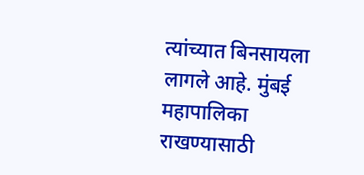त्यांच्यात बिनसायला लागले आहे. मुंबई महापालिका राखण्यासाठी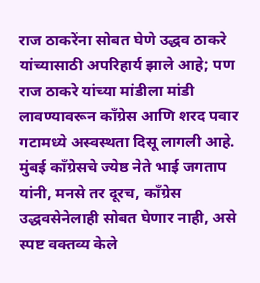राज ठाकरेंना सोबत घेणे उद्धव ठाकरे यांच्यासाठी अपरिहार्य झाले आहे; पण राज ठाकरे यांच्या मांडीला मांडी लावण्यावरून काँग्रेस आणि शरद पवार गटामध्ये अस्वस्थता दिसू लागली आहे. मुंबई काँग्रेसचे ज्येष्ठ नेते भाई जगताप यांनी, मनसे तर दूरच, काँग्रेस उद्धवसेनेलाही सोबत घेणार नाही, असे स्पष्ट वक्तव्य केले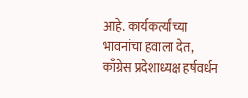आहे. कार्यकर्त्यांच्या भावनांचा हवाला देत, काँग्रेस प्रदेशाध्यक्ष हर्षवर्धन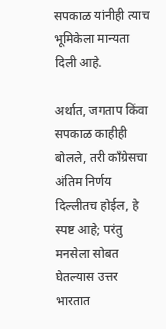सपकाळ यांनीही त्याच भूमिकेला मान्यता दिली आहे.

अर्थात, जगताप किंवा सपकाळ काहीही बोलले, तरी काँग्रेसचा अंतिम निर्णय दिल्लीतच होईल, हे स्पष्ट आहे; परंतु मनसेला सोबत घेतल्यास उत्तर भारतात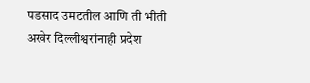पडसाद उमटतील आणि ती भीती अखेर दिल्लीश्वरांनाही प्रदेश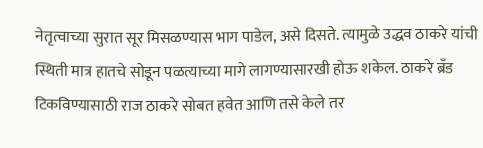नेतृत्वाच्या सुरात सूर मिसळण्यास भाग पाडेल, असे दिसते. त्यामुळे उद्धव ठाकरे यांची स्थिती मात्र हातचे सोडून पळत्याच्या मागे लागण्यासारखी होऊ शकेल. ठाकरे ब्रँड टिकविण्यासाठी राज ठाकरे सोबत हवेत आणि तसे केले तर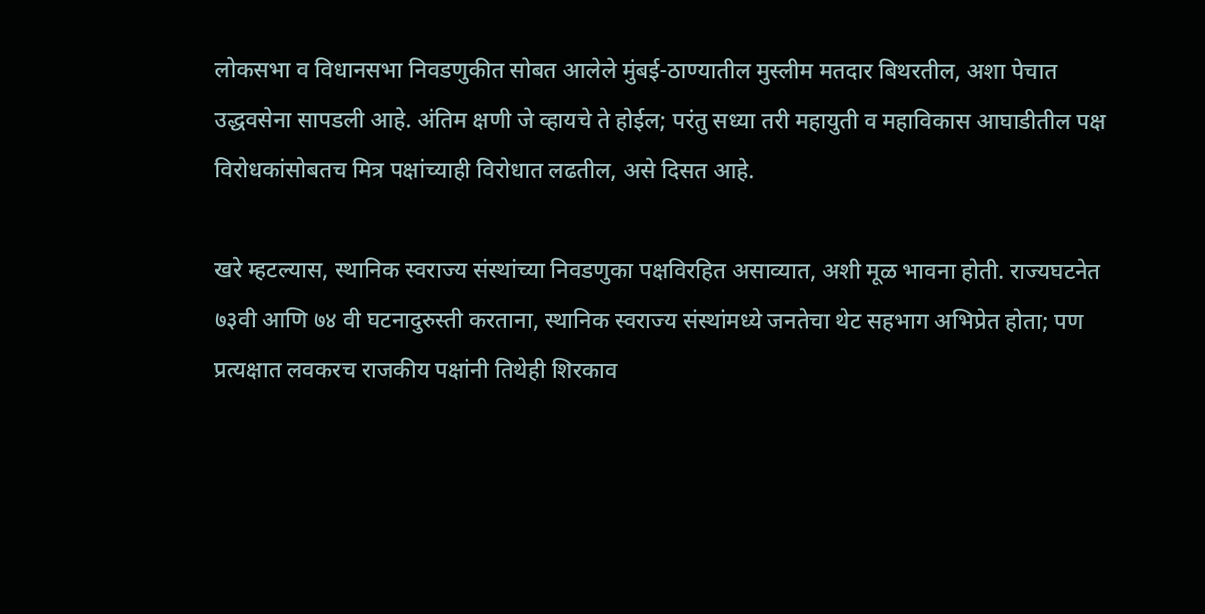लोकसभा व विधानसभा निवडणुकीत सोबत आलेले मुंबई-ठाण्यातील मुस्लीम मतदार बिथरतील, अशा पेचात उद्धवसेना सापडली आहे. अंतिम क्षणी जे व्हायचे ते होईल; परंतु सध्या तरी महायुती व महाविकास आघाडीतील पक्ष विरोधकांसोबतच मित्र पक्षांच्याही विरोधात लढतील, असे दिसत आहे.

खरे म्हटल्यास, स्थानिक स्वराज्य संस्थांच्या निवडणुका पक्षविरहित असाव्यात, अशी मूळ भावना होती. राज्यघटनेत ७३वी आणि ७४ वी घटनादुरुस्ती करताना, स्थानिक स्वराज्य संस्थांमध्ये जनतेचा थेट सहभाग अभिप्रेत होता; पण प्रत्यक्षात लवकरच राजकीय पक्षांनी तिथेही शिरकाव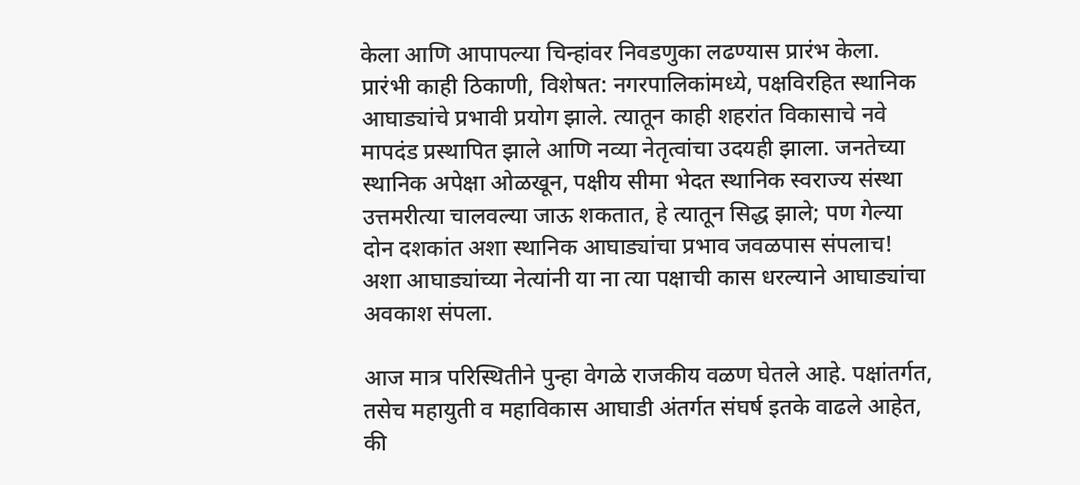केला आणि आपापल्या चिन्हांवर निवडणुका लढण्यास प्रारंभ केला. प्रारंभी काही ठिकाणी, विशेषत: नगरपालिकांमध्ये, पक्षविरहित स्थानिक आघाड्यांचे प्रभावी प्रयोग झाले. त्यातून काही शहरांत विकासाचे नवे मापदंड प्रस्थापित झाले आणि नव्या नेतृत्वांचा उदयही झाला. जनतेच्या स्थानिक अपेक्षा ओळखून, पक्षीय सीमा भेदत स्थानिक स्वराज्य संस्था उत्तमरीत्या चालवल्या जाऊ शकतात, हे त्यातून सिद्ध झाले; पण गेल्या दोन दशकांत अशा स्थानिक आघाड्यांचा प्रभाव जवळपास संपलाच! अशा आघाड्यांच्या नेत्यांनी या ना त्या पक्षाची कास धरल्याने आघाड्यांचा अवकाश संपला.

आज मात्र परिस्थितीने पुन्हा वेगळे राजकीय वळण घेतले आहे. पक्षांतर्गत, तसेच महायुती व महाविकास आघाडी अंतर्गत संघर्ष इतके वाढले आहेत, की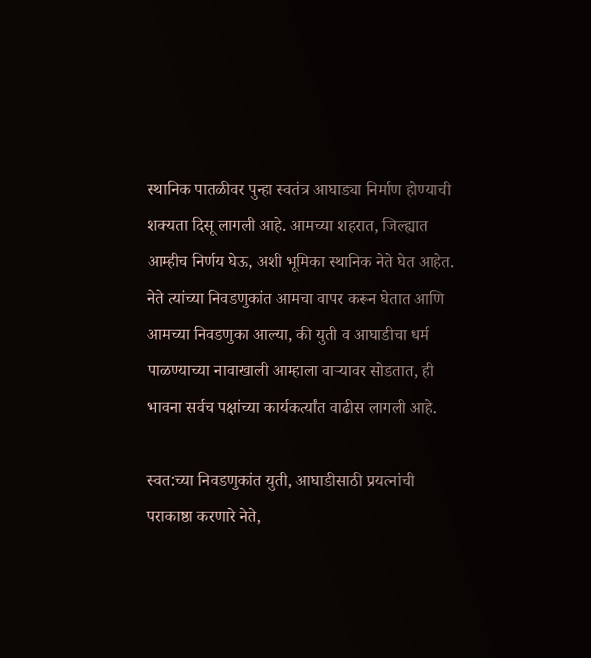स्थानिक पातळीवर पुन्हा स्वतंत्र आघाड्या निर्माण होण्याची शक्यता दिसू लागली आहे. आमच्या शहरात, जिल्ह्यात आम्हीच निर्णय घेऊ, अशी भूमिका स्थानिक नेते घेत आहेत. नेते त्यांच्या निवडणुकांत आमचा वापर करून घेतात आणि आमच्या निवडणुका आल्या, की युती व आघाडीचा धर्म पाळण्याच्या नावाखाली आम्हाला वाऱ्यावर सोडतात, ही भावना सर्वच पक्षांच्या कार्यकर्त्यांत वाढीस लागली आहे.

स्वत:च्या निवडणुकांत युती, आघाडीसाठी प्रयत्नांची पराकाष्ठा करणारे नेते,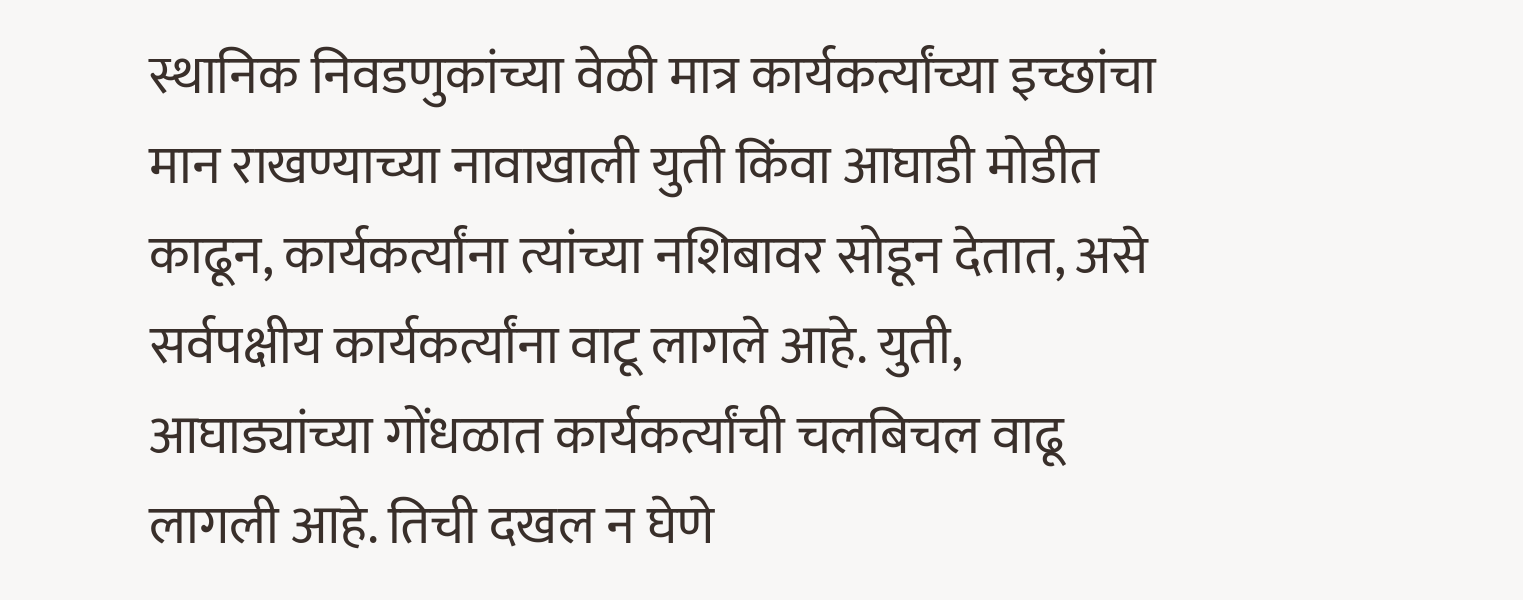स्थानिक निवडणुकांच्या वेळी मात्र कार्यकर्त्यांच्या इच्छांचा मान राखण्याच्या नावाखाली युती किंवा आघाडी मोडीत काढून, कार्यकर्त्यांना त्यांच्या नशिबावर सोडून देतात, असे सर्वपक्षीय कार्यकर्त्यांना वाटू लागले आहे. युती, आघाड्यांच्या गोंधळात कार्यकर्त्यांची चलबिचल वाढू लागली आहे. तिची दखल न घेणे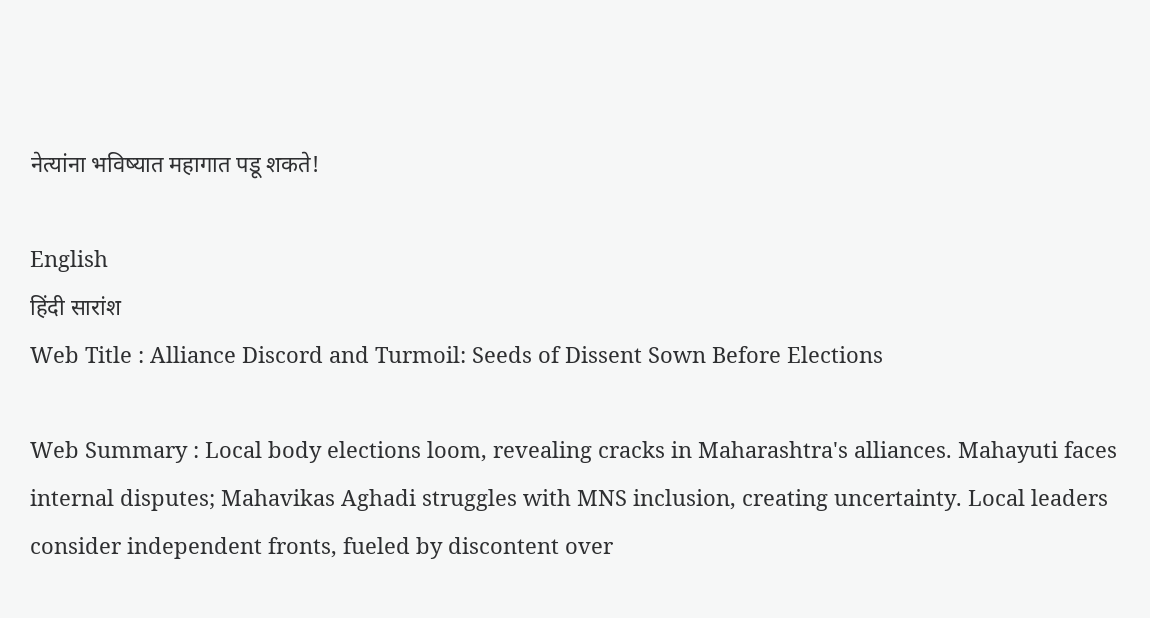नेत्यांना भविष्यात महागात पडू शकते!

English
हिंदी सारांश
Web Title : Alliance Discord and Turmoil: Seeds of Dissent Sown Before Elections

Web Summary : Local body elections loom, revealing cracks in Maharashtra's alliances. Mahayuti faces internal disputes; Mahavikas Aghadi struggles with MNS inclusion, creating uncertainty. Local leaders consider independent fronts, fueled by discontent over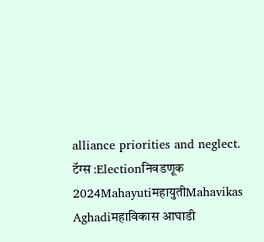alliance priorities and neglect.
टॅग्स :Electionनिवडणूक 2024MahayutiमहायुतीMahavikas Aghadiमहाविकास आघाडी